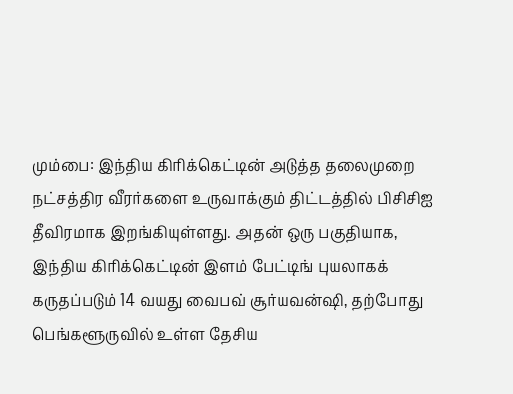மும்பை: இந்திய கிரிக்கெட்டின் அடுத்த தலைமுறை நட்சத்திர வீரர்களை உருவாக்கும் திட்டத்தில் பிசிசிஐ தீவிரமாக இறங்கியுள்ளது. அதன் ஒரு பகுதியாக, இந்திய கிரிக்கெட்டின் இளம் பேட்டிங் புயலாகக் கருதப்படும் 14 வயது வைபவ் சூர்யவன்ஷி, தற்போது பெங்களூருவில் உள்ள தேசிய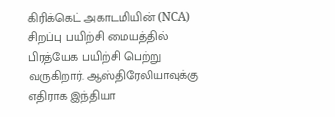கிரிக்கெட் அகாடமியின் (NCA) சிறப்பு பயிற்சி மையத்தில் பிரத்யேக பயிற்சி பெற்று வருகிறார். ஆஸ்திரேலியாவுக்கு எதிராக இந்தியா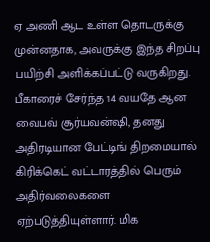ஏ அணி ஆட உள்ள தொடருக்கு முன்னதாக, அவருக்கு இந்த சிறப்பு பயிற்சி அளிக்கப்பட்டு வருகிறது.
பீகாரைச் சேர்ந்த 14 வயதே ஆன வைபவ் சூர்யவன்ஷி, தனது அதிரடியான பேட்டிங் திறமையால் கிரிக்கெட் வட்டாரத்தில் பெரும் அதிர்வலைகளை ஏற்படுத்தியுள்ளார். மிக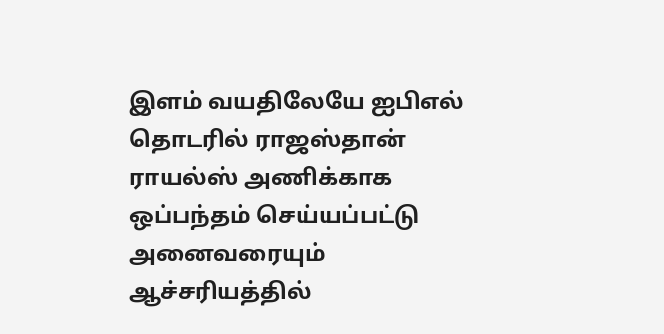இளம் வயதிலேயே ஐபிஎல் தொடரில் ராஜஸ்தான் ராயல்ஸ் அணிக்காக ஒப்பந்தம் செய்யப்பட்டு அனைவரையும் ஆச்சரியத்தில்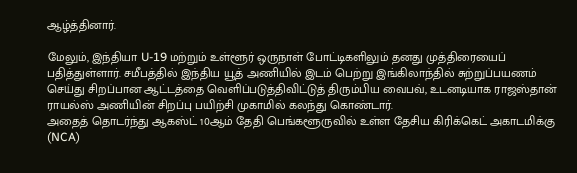ஆழ்த்தினார்.

மேலும், இந்தியா U-19 மற்றும் உள்ளூர் ஒருநாள் போட்டிகளிலும் தனது முத்திரையைப் பதித்துள்ளார். சமீபத்தில் இந்திய யூத் அணியில் இடம் பெற்று இங்கிலாந்தில் சுற்றுப்பயணம் செய்து சிறப்பான ஆட்டத்தை வெளிப்படுத்திவிட்டுத் திரும்பிய வைபவ், உடனடியாக ராஜஸ்தான் ராயல்ஸ் அணியின் சிறப்பு பயிற்சி முகாமில் கலந்து கொண்டார்.
அதைத் தொடர்ந்து ஆகஸ்ட் 10ஆம் தேதி பெங்களூருவில் உள்ள தேசிய கிரிக்கெட் அகாடமிக்கு (NCA)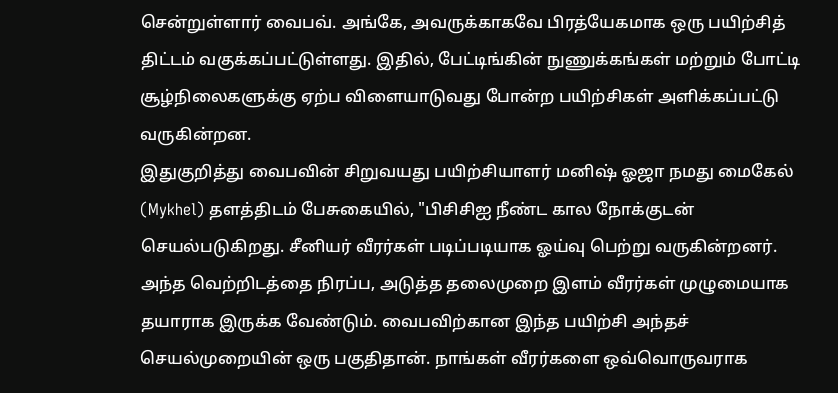சென்றுள்ளார் வைபவ். அங்கே, அவருக்காகவே பிரத்யேகமாக ஒரு பயிற்சித் திட்டம் வகுக்கப்பட்டுள்ளது. இதில், பேட்டிங்கின் நுணுக்கங்கள் மற்றும் போட்டி சூழ்நிலைகளுக்கு ஏற்ப விளையாடுவது போன்ற பயிற்சிகள் அளிக்கப்பட்டு வருகின்றன.
இதுகுறித்து வைபவின் சிறுவயது பயிற்சியாளர் மனிஷ் ஓஜா நமது மைகேல் (Mykhel) தளத்திடம் பேசுகையில், "பிசிசிஐ நீண்ட கால நோக்குடன் செயல்படுகிறது. சீனியர் வீரர்கள் படிப்படியாக ஓய்வு பெற்று வருகின்றனர். அந்த வெற்றிடத்தை நிரப்ப, அடுத்த தலைமுறை இளம் வீரர்கள் முழுமையாக தயாராக இருக்க வேண்டும். வைபவிற்கான இந்த பயிற்சி அந்தச் செயல்முறையின் ஒரு பகுதிதான். நாங்கள் வீரர்களை ஒவ்வொருவராக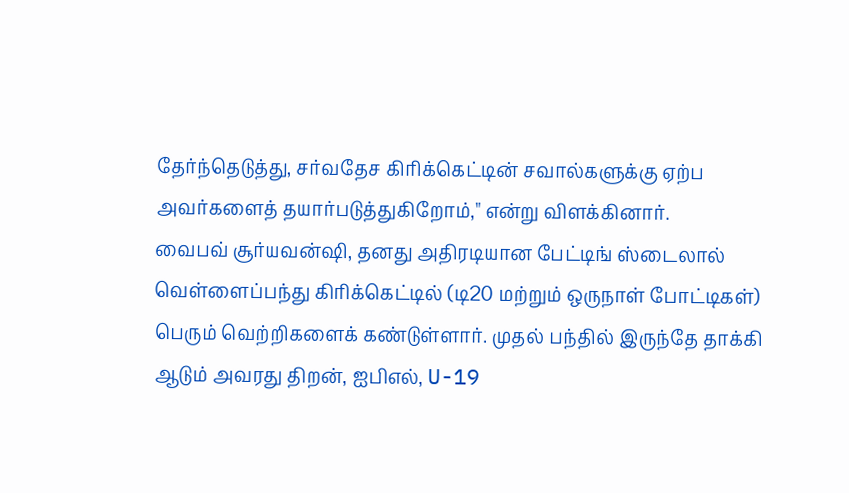தேர்ந்தெடுத்து, சர்வதேச கிரிக்கெட்டின் சவால்களுக்கு ஏற்ப அவர்களைத் தயார்படுத்துகிறோம்," என்று விளக்கினார்.
வைபவ் சூர்யவன்ஷி, தனது அதிரடியான பேட்டிங் ஸ்டைலால் வெள்ளைப்பந்து கிரிக்கெட்டில் (டி20 மற்றும் ஒருநாள் போட்டிகள்) பெரும் வெற்றிகளைக் கண்டுள்ளார். முதல் பந்தில் இருந்தே தாக்கி ஆடும் அவரது திறன், ஐபிஎல், U-19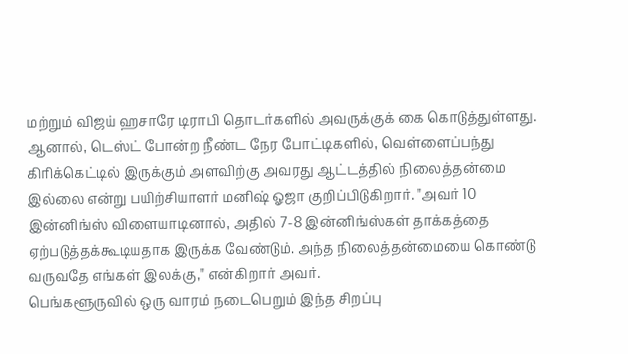மற்றும் விஜய் ஹசாரே டிராபி தொடர்களில் அவருக்குக் கை கொடுத்துள்ளது.
ஆனால், டெஸ்ட் போன்ற நீண்ட நேர போட்டிகளில், வெள்ளைப்பந்து கிரிக்கெட்டில் இருக்கும் அளவிற்கு அவரது ஆட்டத்தில் நிலைத்தன்மை இல்லை என்று பயிற்சியாளர் மனிஷ் ஓஜா குறிப்பிடுகிறார். "அவர் 10 இன்னிங்ஸ் விளையாடினால், அதில் 7-8 இன்னிங்ஸ்கள் தாக்கத்தை ஏற்படுத்தக்கூடியதாக இருக்க வேண்டும். அந்த நிலைத்தன்மையை கொண்டு வருவதே எங்கள் இலக்கு," என்கிறார் அவர்.
பெங்களூருவில் ஒரு வாரம் நடைபெறும் இந்த சிறப்பு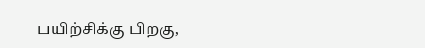பயிற்சிக்கு பிறகு,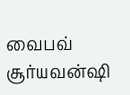வைபவ் சூர்யவன்ஷி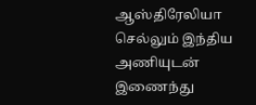ஆஸ்திரேலியா செல்லும் இந்திய அணியுடன் இணைந்து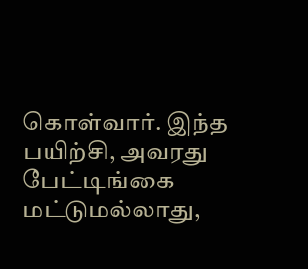கொள்வார். இந்த பயிற்சி, அவரது பேட்டிங்கை மட்டுமல்லாது,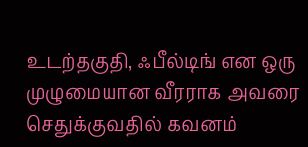உடற்தகுதி, ஃபீல்டிங் என ஒரு முழுமையான வீரராக அவரை செதுக்குவதில் கவனம்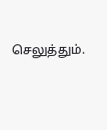செலுத்தும்.